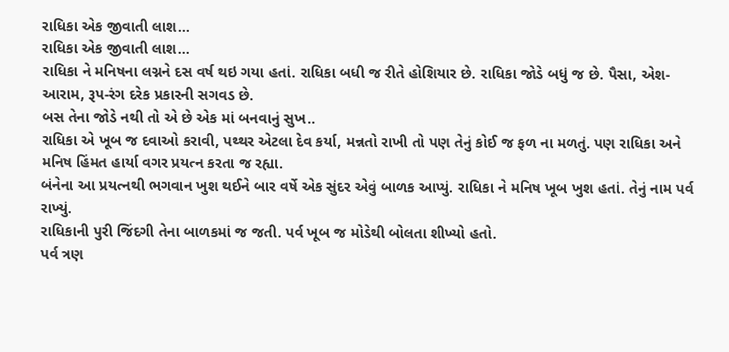રાધિકા એક જીવાતી લાશ...
રાધિકા એક જીવાતી લાશ...
રાધિકા ને મનિષના લગ્નને દસ વર્ષ થઇ ગયા હતાં. રાધિકા બધી જ રીતે હોશિયાર છે. રાધિકા જોડે બધું જ છે. પૈસા, એશ-આરામ, રૂપ-રંગ દરેક પ્રકારની સગવડ છે.
બસ તેના જોડે નથી તો એ છે એક માં બનવાનું સુખ..
રાધિકા એ ખૂબ જ દવાઓ કરાવી, પથ્થર એટલા દેવ કર્યા, મન્નતો રાખી તો પણ તેનું કોઈ જ ફળ ના મળતું. પણ રાધિકા અને મનિષ હિંમત હાર્યા વગર પ્રયત્ન કરતા જ રહ્યા.
બંનેના આ પ્રયત્નથી ભગવાન ખુશ થઈને બાર વર્ષે એક સુંદર એવું બાળક આપ્યું. રાધિકા ને મનિષ ખૂબ ખુશ હતાં. તેનું નામ પર્વ રાખ્યું.
રાધિકાની પુરી જિંદગી તેના બાળકમાં જ જતી. પર્વ ખૂબ જ મોડેથી બોલતા શીખ્યો હતો.
પર્વ ત્રણ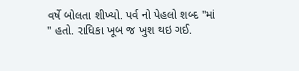વર્ષે બોલતા શીખ્યો. પર્વ નો પેહલો શબ્દ "માં " હતો. રાધિકા ખૂબ જ ખુશ થઇ ગઈ.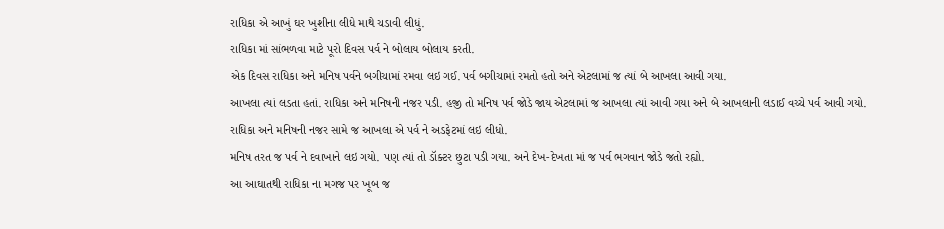રાધિકા એ આખું ઘર ખુશીના લીધે માથે ચડાવી લીધું.
રાધિકા માં સાંભળવા માટે પૂરો દિવસ પર્વ ને બોલાય બોલાય કરતી.
એક દિવસ રાધિકા અને મનિષ પર્વને બગીચામાં રમવા લઇ ગઈ. પર્વ બગીચામાં રમતો હતો અને એટલામાં જ ત્યાં બે આખલા આવી ગયા.
આખલા ત્યાં લડતા હતાં. રાધિકા અને મનિષની નજર પડી. હજી તો મનિષ પર્વ જોડે જાય એટલામાં જ આખલા ત્યાં આવી ગયા અને બે આખલાની લડાઈ વચ્ચે પર્વ આવી ગયો.
રાધિકા અને મનિષની નજર સામે જ આખલા એ પર્વ ને અડફેટમાં લઇ લીધો.
મનિષ તરત જ પર્વ ને દવાખાને લઇ ગયો. પણ ત્યાં તો ડૉક્ટર છુટા પડી ગયા. અને દેખ-દેખતા માં જ પર્વ ભગવાન જોડે જતો રહ્યો.
આ આઘાતથી રાધિકા ના મગજ પર ખૂબ જ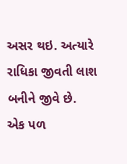અસર થઇ. અત્યારે રાધિકા જીવતી લાશ બનીને જીવે છે.
એક પળ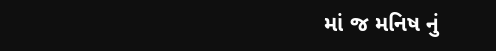માં જ મનિષ નું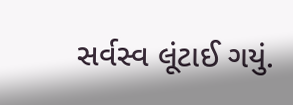સર્વસ્વ લૂંટાઈ ગયું.